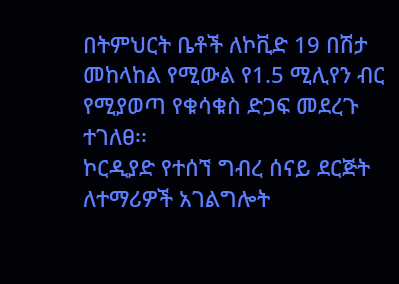በትምህርት ቤቶች ለኮቪድ 19 በሽታ መከላከል የሚውል የ1.5 ሚሊየን ብር የሚያወጣ የቁሳቁስ ድጋፍ መደረጉ ተገለፀ፡፡
ኮርዲያድ የተሰኘ ግብረ ሰናይ ደርጅት ለተማሪዎች አገልግሎት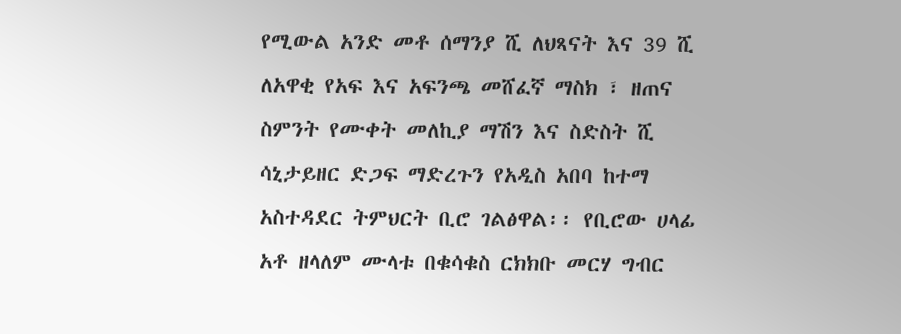የሚውል አንድ መቶ ሰማንያ ሺ ለህጻናት እና 39 ሺ ለአዋቂ የአፍ እና አፍንጫ መሸፈኛ ማስክ ፣ ዘጠና ስምንት የሙቀት መለኪያ ማሽን እና ስድስት ሺ ሳኒታይዘር ድጋፍ ማድረጉን የአዲስ አበባ ከተማ አስተዳደር ትምህርት ቢሮ ገልፅዋል፡፡ የቢሮው ሀላፊ አቶ ዘላለም ሙላቱ በቁሳቁስ ርክክቡ መርሃ ግብር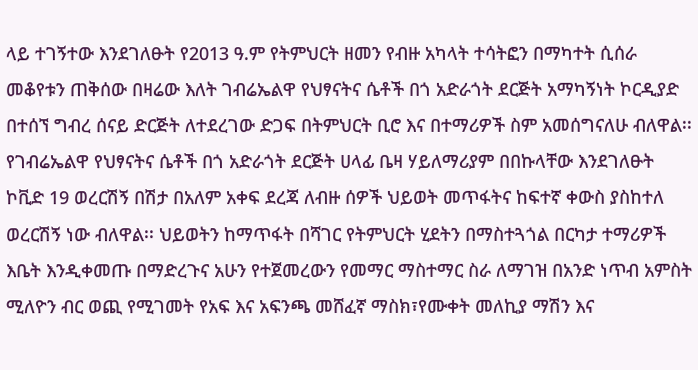ላይ ተገኝተው እንደገለፁት የ2013 ዓ.ም የትምህርት ዘመን የብዙ አካላት ተሳትፎን በማካተት ሲሰራ መቆየቱን ጠቅሰው በዛሬው እለት ገብሬኤልዋ የህፃናትና ሴቶች በጎ አድራጎት ደርጅት አማካኝነት ኮርዲያድ በተሰኘ ግብረ ሰናይ ድርጅት ለተደረገው ድጋፍ በትምህርት ቢሮ እና በተማሪዎች ስም አመሰግናለሁ ብለዋል፡፡
የገብሬኤልዋ የህፃናትና ሴቶች በጎ አድራጎት ደርጅት ሀላፊ ቤዛ ሃይለማሪያም በበኩላቸው እንደገለፁት ኮቪድ 19 ወረርሽኝ በሽታ በአለም አቀፍ ደረጃ ለብዙ ሰዎች ህይወት መጥፋትና ከፍተኛ ቀውስ ያስከተለ ወረርሽኝ ነው ብለዋል፡፡ ህይወትን ከማጥፋት በሻገር የትምህርት ሂደትን በማስተጓጎል በርካታ ተማሪዎች እቤት እንዲቀመጡ በማድረጉና አሁን የተጀመረውን የመማር ማስተማር ስራ ለማገዝ በአንድ ነጥብ አምስት ሚለዮን ብር ወጪ የሚገመት የአፍ እና አፍንጫ መሸፈኛ ማስክ፣የሙቀት መለኪያ ማሽን እና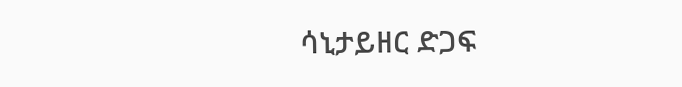ሳኒታይዘር ድጋፍ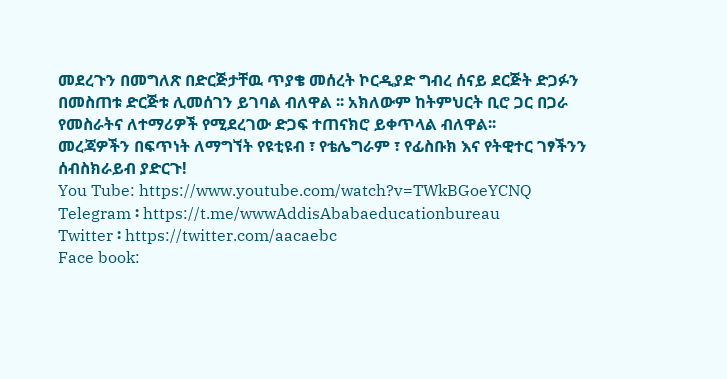መደረጉን በመግለጽ በድርጅታቸዉ ጥያቄ መሰረት ኮርዲያድ ግብረ ሰናይ ደርጅት ድጋፉን በመስጠቱ ድርጅቱ ሊመሰገን ይገባል ብለዋል ፡፡ አክለውም ከትምህርት ቢሮ ጋር በጋራ የመስራትና ለተማሪዎች የሚደረገው ድጋፍ ተጠናክሮ ይቀጥላል ብለዋል፡፡
መረጃዎችን በፍጥነት ለማግኘት የዩቲዩብ ፣ የቴሌግራም ፣ የፊስቡክ እና የትዊተር ገፃችንን ሰብስክራይብ ያድርጉ!
You Tube: https://www.youtube.com/watch?v=TWkBGoeYCNQ
Telegram ፡ https://t.me/wwwAddisAbabaeducationbureau
Twitter ፡ https://twitter.com/aacaebc
Face book: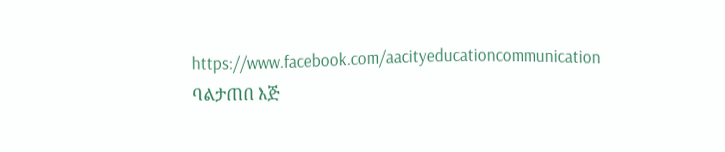https://www.facebook.com/aacityeducationcommunication
ባልታጠበ እጅ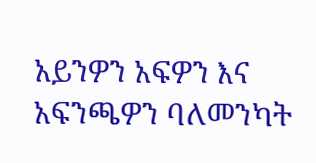አይንዎን አፍዎን እና አፍንጫዎን ባለመንካት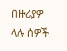በዙሪያዎ ላሉ ሰዎች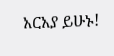አርአያ ይሁኑ!